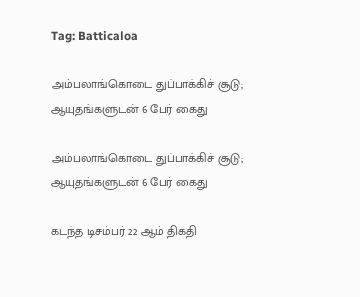Tag: Batticaloa

அம்பலாங்கொடை துப்பாக்கிச் சூடு; ஆயுதங்களுடன் 6 பேர் கைது

அம்பலாங்கொடை துப்பாக்கிச் சூடு; ஆயுதங்களுடன் 6 பேர் கைது

கடந்த டிசம்பர் 22 ஆம் திகதி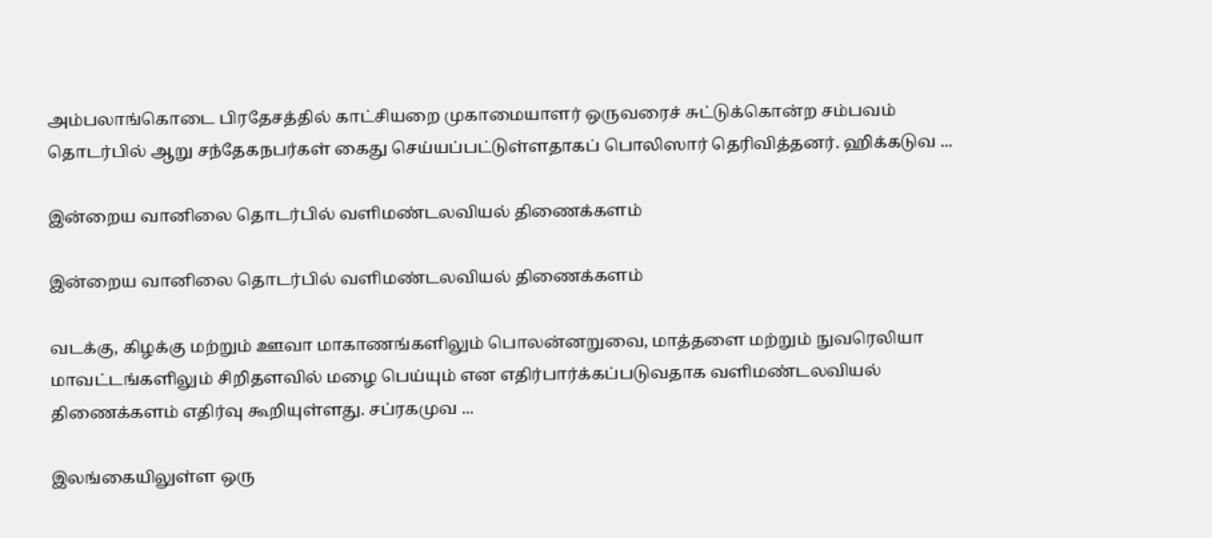அம்பலாங்கொடை பிரதேசத்தில் காட்சியறை முகாமையாளர் ஒருவரைச் சுட்டுக்கொன்ற சம்பவம் தொடர்பில் ஆறு சந்தேகநபர்கள் கைது செய்யப்பட்டுள்ளதாகப் பொலிஸார் தெரிவித்தனர். ஹிக்கடுவ ...

இன்றைய வானிலை தொடர்பில் வளிமண்டலவியல் திணைக்களம்

இன்றைய வானிலை தொடர்பில் வளிமண்டலவியல் திணைக்களம்

வடக்கு, கிழக்கு மற்றும் ஊவா மாகாணங்களிலும் பொலன்னறுவை, மாத்தளை மற்றும் நுவரெலியா மாவட்டங்களிலும் சிறிதளவில் மழை பெய்யும் என எதிர்பார்க்கப்படுவதாக வளிமண்டலவியல் திணைக்களம் எதிர்வு கூறியுள்ளது. சப்ரகமுவ ...

இலங்கையிலுள்ள ஒரு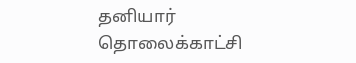தனியார் தொலைக்காட்சி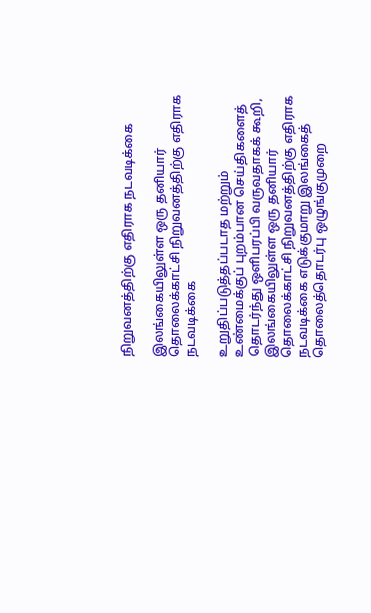நிறுவனத்திற்கு எதிராக நடவடிக்கை

இலங்கையிலுள்ள ஒரு தனியார் தொலைக்காட்சி நிறுவனத்திற்கு எதிராக நடவடிக்கை

உறுதிப்படுத்தப்படாத மற்றும் உண்மைக்குப் புறம்பான செய்திகளைத் தொடர்ந்து ஒளிபரப்பி வருவதாகக் கூறி, இலங்கையிலுள்ள ஒரு தனியார் தொலைக்காட்சி நிறுவனத்திற்கு எதிராக நடவடிக்கை எடுக்குமாறு இலங்கைத் தொலைத்தொடர்பு ஒழுங்குமுறை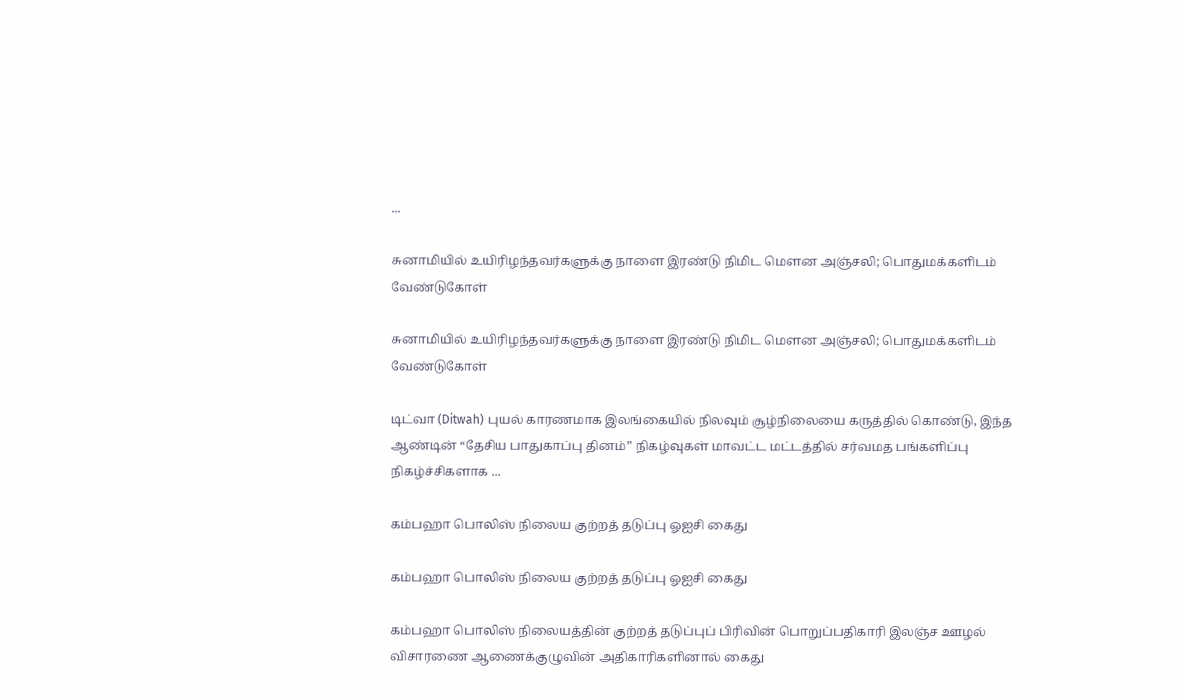...

சுனாமியில் உயிரிழந்தவர்களுக்கு நாளை இரண்டு நிமிட மௌன அஞ்சலி; பொதுமக்களிடம் வேண்டுகோள்

சுனாமியில் உயிரிழந்தவர்களுக்கு நாளை இரண்டு நிமிட மௌன அஞ்சலி; பொதுமக்களிடம் வேண்டுகோள்

டிட்வா (Ditwah) புயல் காரணமாக இலங்கையில் நிலவும் சூழ்நிலையை கருத்தில் கொண்டு, இந்த ஆண்டின் “தேசிய பாதுகாப்பு தினம்” நிகழ்வுகள் மாவட்ட மட்டத்தில் சர்வமத பங்களிப்பு நிகழ்ச்சிகளாக ...

கம்பஹா பொலிஸ் நிலைய குற்றத் தடுப்பு ஓஐசி கைது

கம்பஹா பொலிஸ் நிலைய குற்றத் தடுப்பு ஓஐசி கைது

கம்பஹா பொலிஸ் நிலையத்தின் குற்றத் தடுப்புப் பிரிவின் பொறுப்பதிகாரி இலஞ்ச ஊழல் விசாரணை ஆணைக்குழுவின் அதிகாரிகளினால் கைது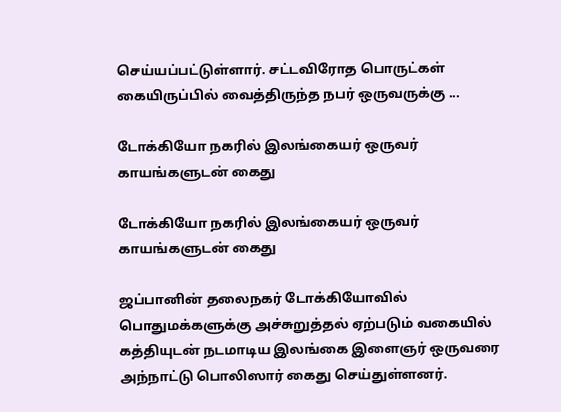செய்யப்பட்டுள்ளார். சட்டவிரோத பொருட்கள் கையிருப்பில் வைத்திருந்த நபர் ஒருவருக்கு ...

டோக்கியோ நகரில் இலங்கையர் ஒருவர் காயங்களுடன் கைது

டோக்கியோ நகரில் இலங்கையர் ஒருவர் காயங்களுடன் கைது

ஜப்பானின் தலைநகர் டோக்கியோவில் பொதுமக்களுக்கு அச்சுறுத்தல் ஏற்படும் வகையில் கத்தியுடன் நடமாடிய இலங்கை இளைஞர் ஒருவரை அந்நாட்டு பொலிஸார் கைது செய்துள்ளனர்.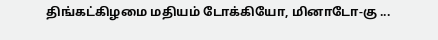திங்கட்கிழமை மதியம் டோக்கியோ, மினாடோ-கு ...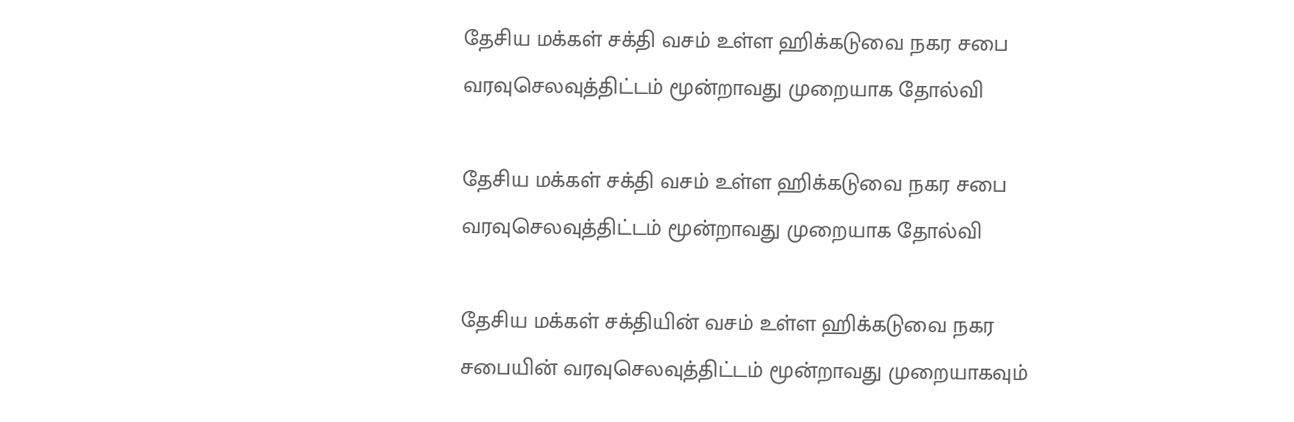தேசிய மக்கள் சக்தி வசம் உள்ள ஹிக்கடுவை நகர சபை வரவுசெலவுத்திட்டம் மூன்றாவது முறையாக தோல்வி

தேசிய மக்கள் சக்தி வசம் உள்ள ஹிக்கடுவை நகர சபை வரவுசெலவுத்திட்டம் மூன்றாவது முறையாக தோல்வி

தேசிய மக்கள் சக்தியின் வசம் உள்ள ஹிக்கடுவை நகர சபையின் வரவுசெலவுத்திட்டம் மூன்றாவது முறையாகவும்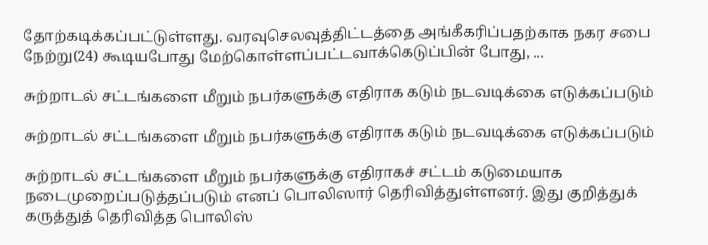தோற்கடிக்கப்பட்டுள்ளது. வரவுசெலவுத்திட்டத்தை அங்கீகரிப்பதற்காக நகர சபை நேற்று(24) கூடியபோது மேற்கொள்ளப்பட்டவாக்கெடுப்பின் போது, ...

சுற்றாடல் சட்டங்களை மீறும் நபர்களுக்கு எதிராக கடும் நடவடிக்கை எடுக்கப்படும்

சுற்றாடல் சட்டங்களை மீறும் நபர்களுக்கு எதிராக கடும் நடவடிக்கை எடுக்கப்படும்

சுற்றாடல் சட்டங்களை மீறும் நபர்களுக்கு எதிராகச் சட்டம் கடுமையாக நடைமுறைப்படுத்தப்படும் எனப் பொலிஸார் தெரிவித்துள்ளனர். இது குறித்துக் கருத்துத் தெரிவித்த பொலிஸ்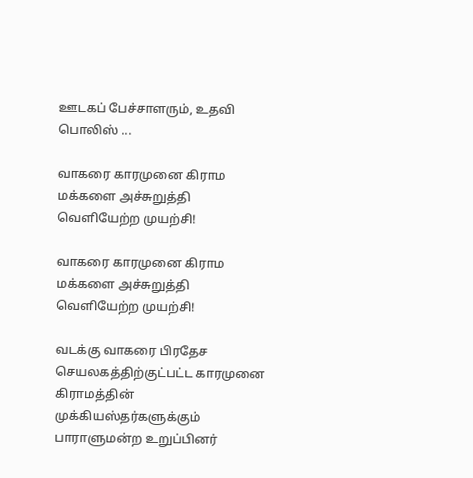ஊடகப் பேச்சாளரும், உதவி பொலிஸ் ...

வாகரை காரமுனை கிராம மக்களை அச்சுறுத்தி வெளியேற்ற முயற்சி!

வாகரை காரமுனை கிராம மக்களை அச்சுறுத்தி வெளியேற்ற முயற்சி!

வடக்கு வாகரை பிரதேச செயலகத்திற்குட்பட்ட காரமுனை கிராமத்தின் முக்கியஸ்தர்களுக்கும் பாராளுமன்ற உறுப்பினர்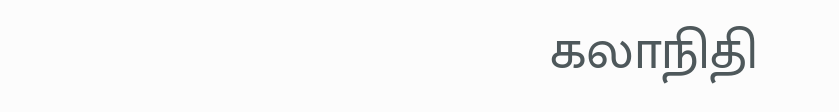கலாநிதி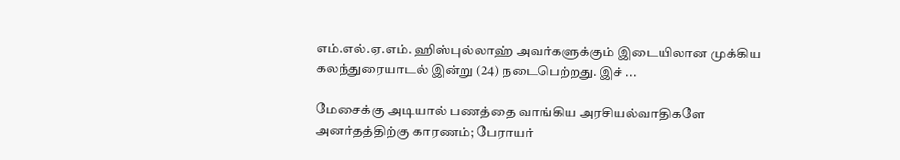எம்.எல்.ஏ.எம். ஹிஸ்புல்லாஹ் அவர்களுக்கும் இடையிலான முக்கிய கலந்துரையாடல் இன்று (24) நடைபெற்றது. இச் ...

மேசைக்கு அடியால் பணத்தை வாங்கிய அரசியல்வாதிகளே அனர்தத்திற்கு காரணம்; பேராயர்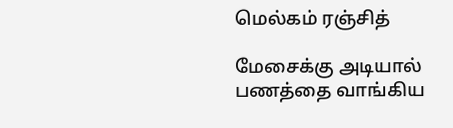மெல்கம் ரஞ்சித்

மேசைக்கு அடியால் பணத்தை வாங்கிய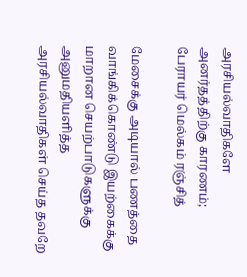அரசியல்வாதிகளே அனர்தத்திற்கு காரணம்; பேராயர் மெல்கம் ரஞ்சித்

மேசைக்கு அடியால் பணத்தை வாங்கிக்கொண்டு இயற்கைக்கு மாறான செயற்பாடுகளுக்கு அனுமதியளித்த அரசியல்வாதிகள் செய்த தவறே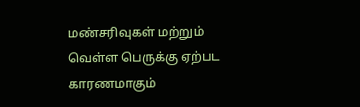மண்சரிவுகள் மற்றும் வெள்ள பெருக்கு ஏற்பட காரணமாகும்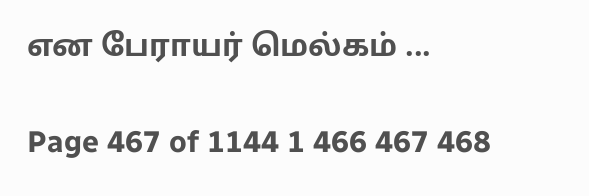என பேராயர் மெல்கம் ...

Page 467 of 1144 1 466 467 468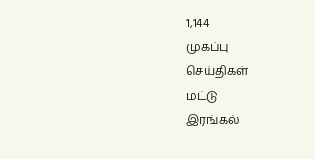1,144
முகப்பு
செய்திகள்
மட்டு
இரங்கல்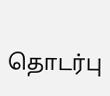தொடர்பு